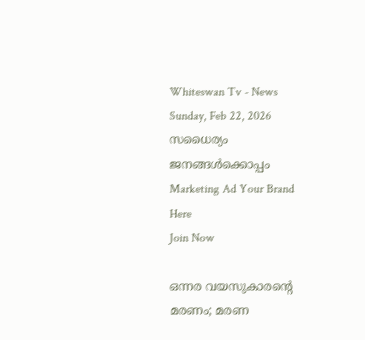Whiteswan Tv - News
Sunday, Feb 22, 2026
സധൈര്യം ജനങ്ങൾക്കൊപ്പം
Marketing Ad Your Brand
Here
Join Now

ഒന്നര വയസുകാരന്‍റെ മരണം; മരണ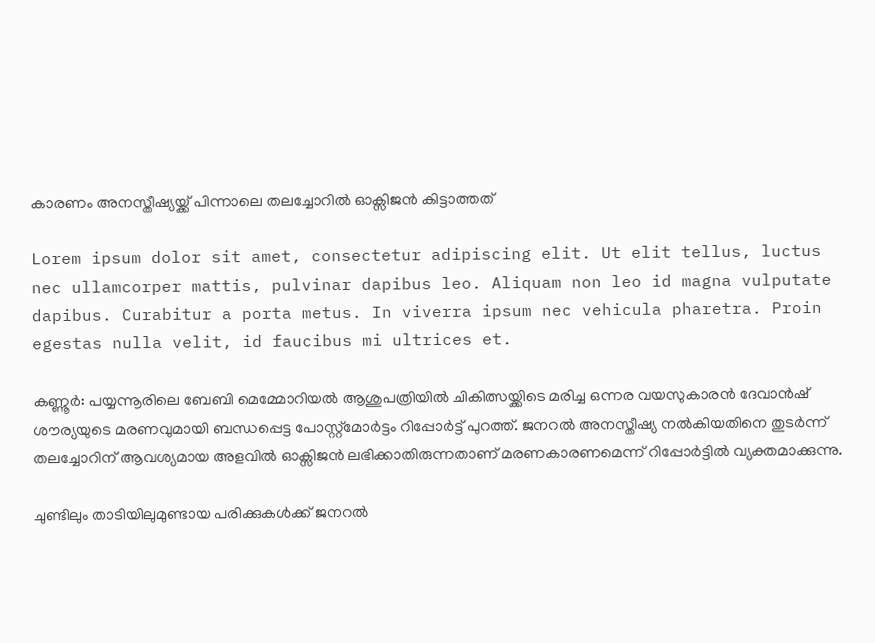കാരണം അനസ്തീഷ്യയ്ക്ക് പിന്നാലെ തലച്ചോറിൽ ഓക്സിജൻ കിട്ടാത്തത്

Lorem ipsum dolor sit amet, consectetur adipiscing elit. Ut elit tellus, luctus nec ullamcorper mattis, pulvinar dapibus leo. Aliquam non leo id magna vulputate dapibus. Curabitur a porta metus. In viverra ipsum nec vehicula pharetra. Proin egestas nulla velit, id faucibus mi ultrices et.

കണ്ണൂർ: പയ്യന്നൂരിലെ ബേബി മെമ്മോറിയൽ ആശുപത്രിയിൽ ചികിത്സയ്ക്കിടെ മരിച്ച ഒന്നര വയസുകാരൻ ദേവാൻഷ് ശൗര്യയുടെ മരണവുമായി ബന്ധപ്പെട്ട പോസ്റ്റ്മോർട്ടം റിപ്പോർട്ട് പുറത്ത്. ജനറൽ അനസ്തീഷ്യ നൽകിയതിനെ തുടർന്ന് തലച്ചോറിന് ആവശ്യമായ അളവിൽ ഓക്സിജൻ ലഭിക്കാതിരുന്നതാണ് മരണകാരണമെന്ന് റിപ്പോർട്ടിൽ വ്യക്തമാക്കുന്നു.

ചുണ്ടിലും താടിയിലുമുണ്ടായ പരിക്കുകൾക്ക് ജനറൽ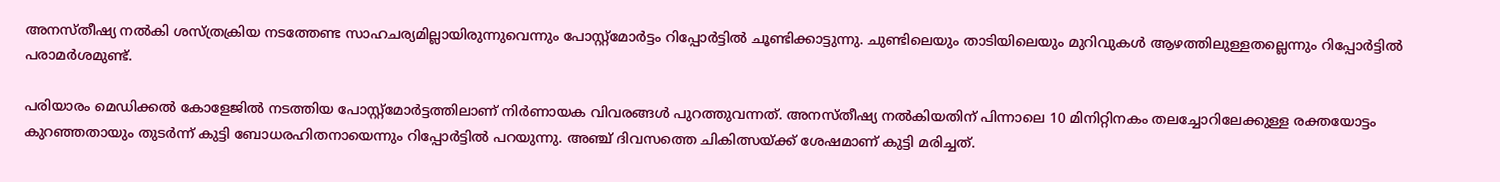അനസ്തീഷ്യ നൽകി ശസ്ത്രക്രിയ നടത്തേണ്ട സാഹചര്യമില്ലായിരുന്നുവെന്നും പോസ്റ്റ്മോർട്ടം റിപ്പോർട്ടിൽ ചൂണ്ടിക്കാട്ടുന്നു. ചുണ്ടിലെയും താടിയിലെയും മുറിവുകൾ ആഴത്തിലുള്ളതല്ലെന്നും റിപ്പോർട്ടിൽ പരാമർശമുണ്ട്.

പരിയാരം മെഡിക്കൽ കോളേജിൽ നടത്തിയ പോസ്റ്റ്മോർട്ടത്തിലാണ് നിർണായക വിവരങ്ങൾ പുറത്തുവന്നത്. അനസ്തീഷ്യ നൽകിയതിന് പിന്നാലെ 10 മിനിറ്റിനകം തലച്ചോറിലേക്കുള്ള രക്തയോട്ടം കുറഞ്ഞതായും തുടർന്ന് കുട്ടി ബോധരഹിതനായെന്നും റിപ്പോർട്ടിൽ പറയുന്നു. അഞ്ച് ദിവസത്തെ ചികിത്സയ്ക്ക് ശേഷമാണ് കുട്ടി മരിച്ചത്.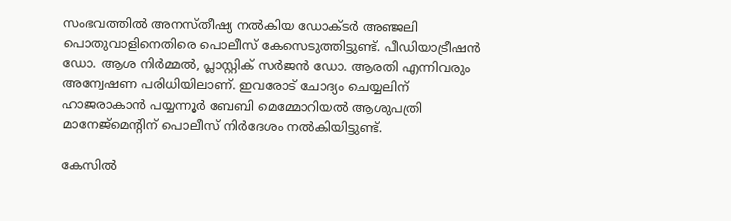സംഭവത്തിൽ അനസ്തീഷ്യ നൽകിയ ഡോക്ടർ അഞ്ജലി പൊതുവാളിനെതിരെ പൊലീസ് കേസെടുത്തിട്ടുണ്ട്. പീഡിയാട്രീഷൻ ഡോ. ആശ നിർമ്മൽ, പ്ലാസ്റ്റിക് സർജൻ ഡോ. ആരതി എന്നിവരും അന്വേഷണ പരിധിയിലാണ്. ഇവരോട് ചോദ്യം ചെയ്യലിന് ഹാജരാകാൻ പയ്യന്നൂർ ബേബി മെമ്മോറിയൽ ആശുപത്രി മാനേജ്മെന്റിന് പൊലീസ് നിർദേശം നൽകിയിട്ടുണ്ട്.

കേസിൽ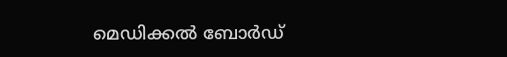മെഡിക്കൽ ബോർഡ്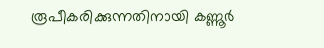രൂപീകരിക്കുന്നതിനായി കണ്ണൂർ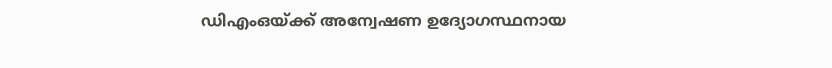ഡിഎംഒയ്ക്ക് അന്വേഷണ ഉദ്യോഗസ്ഥനായ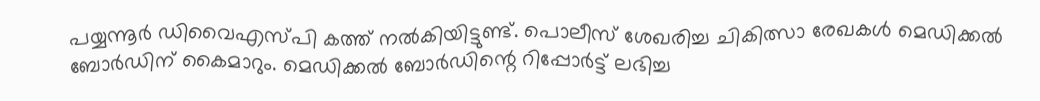പയ്യന്നൂർ ഡിവൈഎസ്പി കത്ത് നൽകിയിട്ടുണ്ട്. പൊലീസ് ശേഖരിച്ച ചികിത്സാ രേഖകൾ മെഡിക്കൽ ബോർഡിന് കൈമാറും. മെഡിക്കൽ ബോർഡിന്റെ റിപ്പോർട്ട് ലഭിച്ച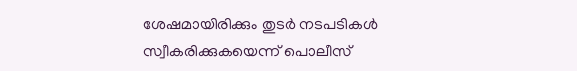ശേഷമായിരിക്കും തുടർ നടപടികൾ സ്വീകരിക്കുകയെന്ന് പൊലീസ്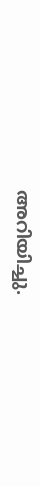അറിയിച്ചു.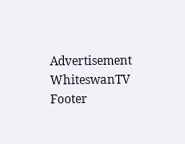Advertisement
WhiteswanTV Footer